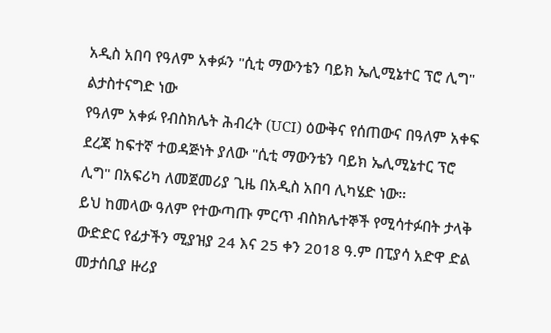አዲስ አበባ የዓለም አቀፉን "ሲቲ ማውንቴን ባይክ ኤሊሚኔተር ፕሮ ሊግ" ልታስተናግድ ነው
የዓለም አቀፉ የብስክሌት ሕብረት (UCI) ዕውቅና የሰጠውና በዓለም አቀፍ ደረጃ ከፍተኛ ተወዳጅነት ያለው "ሲቲ ማውንቴን ባይክ ኤሊሚኔተር ፕሮ ሊግ" በአፍሪካ ለመጀመሪያ ጊዜ በአዲስ አበባ ሊካሄድ ነው።
ይህ ከመላው ዓለም የተውጣጡ ምርጥ ብስክሌተኞች የሚሳተፉበት ታላቅ ውድድር የፊታችን ሚያዝያ 24 እና 25 ቀን 2018 ዓ.ም በፒያሳ አድዋ ድል መታሰቢያ ዙሪያ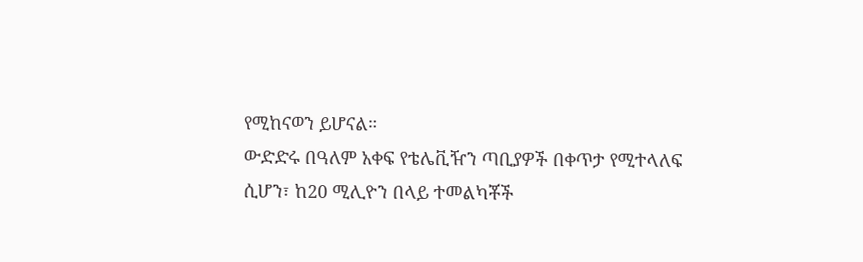የሚከናወን ይሆናል።
ውድድሩ በዓለም አቀፍ የቴሌቪዥን ጣቢያዎች በቀጥታ የሚተላለፍ ሲሆን፣ ከ20 ሚሊዮን በላይ ተመልካቾች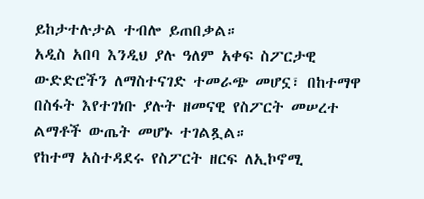ይከታተሉታል ተብሎ ይጠበቃል።
አዲስ አበባ እንዲህ ያሉ ዓለም አቀፍ ስፖርታዊ ውድድሮችን ለማስተናገድ ተመራጭ መሆኗ፣ በከተማዋ በስፋት እየተገነቡ ያሉት ዘመናዊ የስፖርት መሠረተ ልማቶች ውጤት መሆኑ ተገልጿል።
የከተማ አስተዳደሩ የስፖርት ዘርፍ ለኢኮኖሚ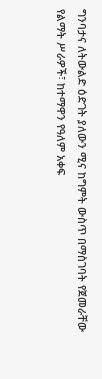ግንባታና ለትውልድ ዕድገት ያለውን ሚና ከግምት ውስጥ በማስገባት የጀመራቸው የልማት ሥራዎች፣ ከተማዋን የዓለም አቀፍ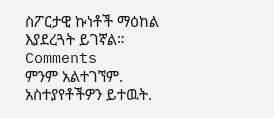ስፖርታዊ ኩነቶች ማዕከል እያደረጓት ይገኛል።
Comments
ምንም አልተገኘም.
አስተያየቶችዎን ይተዉት.